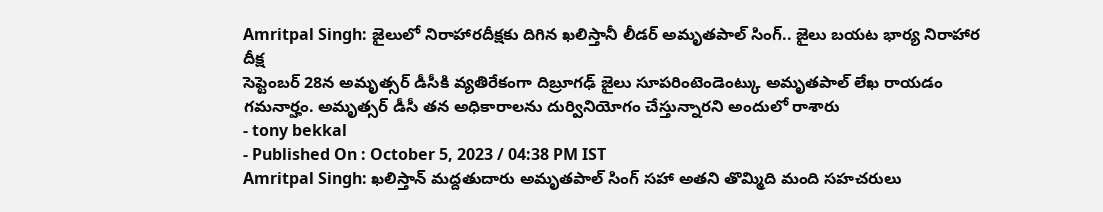Amritpal Singh: జైలులో నిరాహారదీక్షకు దిగిన ఖలిస్తానీ లీడర్ అమృతపాల్ సింగ్.. జైలు బయట భార్య నిరాహార దీక్ష
సెప్టెంబర్ 28న అమృత్సర్ డీసీకి వ్యతిరేకంగా దిబ్రూగఢ్ జైలు సూపరింటెండెంట్కు అమృతపాల్ లేఖ రాయడం గమనార్హం. అమృత్సర్ డీసీ తన అధికారాలను దుర్వినియోగం చేస్తున్నారని అందులో రాశారు
- tony bekkal
- Published On : October 5, 2023 / 04:38 PM IST
Amritpal Singh: ఖలిస్తాన్ మద్దతుదారు అమృతపాల్ సింగ్ సహా అతని తొమ్మిది మంది సహచరులు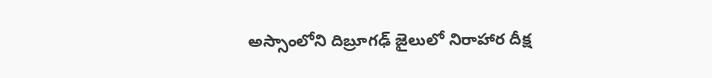అస్సాంలోని దిబ్రూగఢ్ జైలులో నిరాహార దీక్ష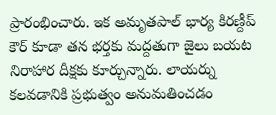ప్రారంభించారు. ఇక అమృతపాల్ భార్య కిరణ్దీప్ కౌర్ కూడా తన భర్తకు మద్దతుగా జైలు బయట నిరాహార దీక్షకు కూర్చున్నారు. లాయర్ను కలవడానికి ప్రభుత్వం అనుమతించడం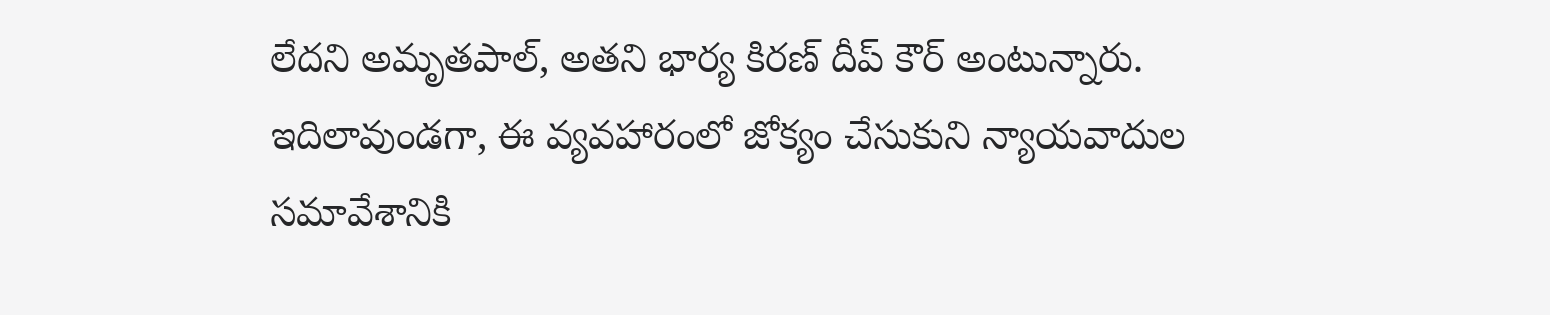లేదని అమృతపాల్, అతని భార్య కిరణ్ దీప్ కౌర్ అంటున్నారు. ఇదిలావుండగా, ఈ వ్యవహారంలో జోక్యం చేసుకుని న్యాయవాదుల సమావేశానికి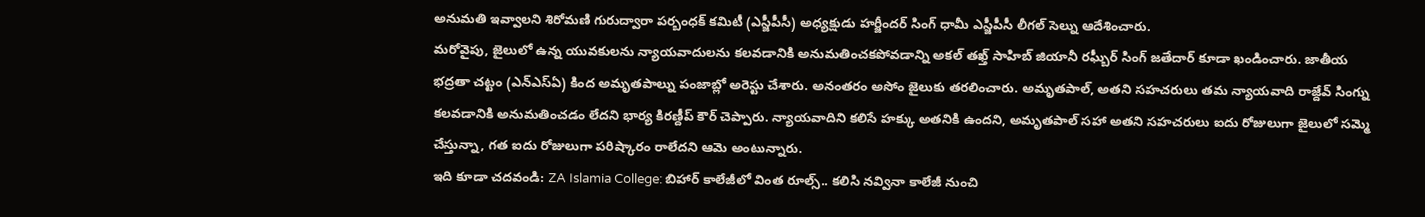అనుమతి ఇవ్వాలని శిరోమణి గురుద్వారా పర్బంధక్ కమిటీ (ఎస్జీపీసీ) అధ్యక్షుడు హర్జీందర్ సింగ్ ధామీ ఎస్జీపీసీ లీగల్ సెల్ను ఆదేశించారు.
మరోవైపు, జైలులో ఉన్న యువకులను న్యాయవాదులను కలవడానికి అనుమతించకపోవడాన్ని అకల్ తఖ్త్ సాహిబ్ జియానీ రఘ్బీర్ సింగ్ జతేదార్ కూడా ఖండించారు. జాతీయ భద్రతా చట్టం (ఎన్ఎస్ఏ) కింద అమృతపాల్ను పంజాబ్లో అరెస్టు చేశారు. అనంతరం అసోం జైలుకు తరలించారు. అమృతపాల్, అతని సహచరులు తమ న్యాయవాది రాజ్దేవ్ సింగ్ను కలవడానికి అనుమతించడం లేదని భార్య కిరణ్దీప్ కౌర్ చెప్పారు. న్యాయవాదిని కలిసే హక్కు అతనికి ఉందని, అమృతపాల్ సహా అతని సహచరులు ఐదు రోజులుగా జైలులో సమ్మె చేస్తున్నా, గత ఐదు రోజులుగా పరిష్కారం రాలేదని ఆమె అంటున్నారు.
ఇది కూడా చదవండి: ZA Islamia College: బిహార్ కాలేజీలో వింత రూల్స్.. కలిసి నవ్వినా కాలేజీ నుంచి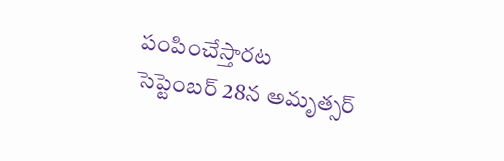పంపించేస్తారట
సెప్టెంబర్ 28న అమృత్సర్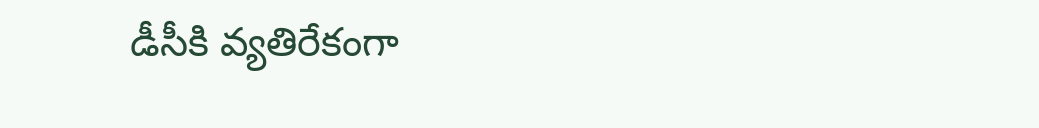డీసీకి వ్యతిరేకంగా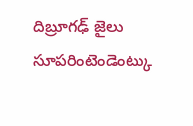దిబ్రూగఢ్ జైలు సూపరింటెండెంట్కు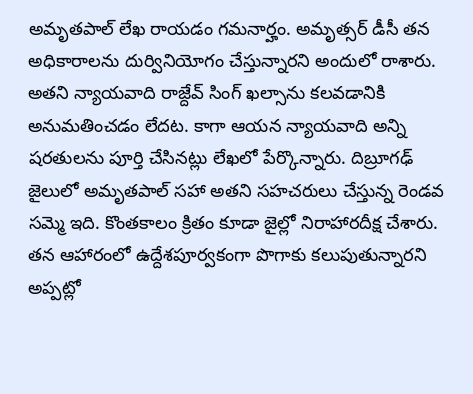అమృతపాల్ లేఖ రాయడం గమనార్హం. అమృత్సర్ డీసీ తన అధికారాలను దుర్వినియోగం చేస్తున్నారని అందులో రాశారు. అతని న్యాయవాది రాజ్దేవ్ సింగ్ ఖల్సాను కలవడానికి అనుమతించడం లేదట. కాగా ఆయన న్యాయవాది అన్ని షరతులను పూర్తి చేసినట్లు లేఖలో పేర్కొన్నారు. దిబ్రూగఢ్ జైలులో అమృతపాల్ సహా అతని సహచరులు చేస్తున్న రెండవ సమ్మె ఇది. కొంతకాలం క్రితం కూడా జైల్లో నిరాహారదీక్ష చేశారు. తన ఆహారంలో ఉద్దేశపూర్వకంగా పొగాకు కలుపుతున్నారని అప్పట్లో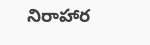నిరాహార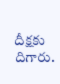దీక్షకు దిగారు.